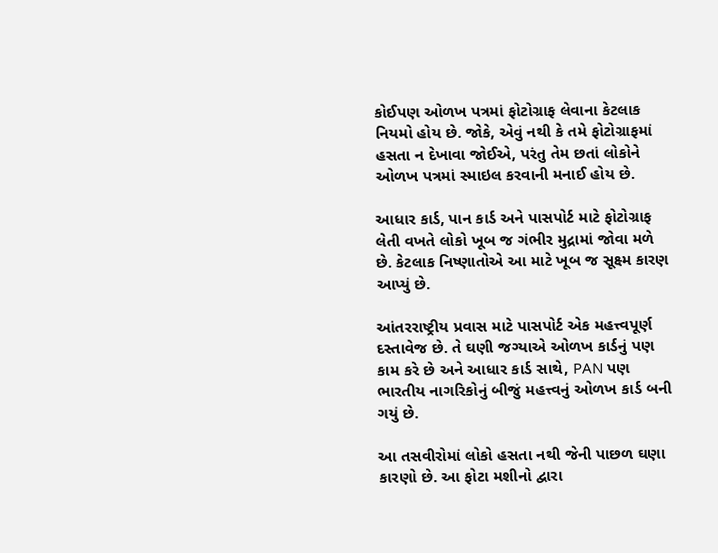કોઈપણ ઓળખ પત્રમાં ફોટોગ્રાફ લેવાના કેટલાક નિયમો હોય છે. જોકે, એવું નથી કે તમે ફોટોગ્રાફમાં હસતા ન દેખાવા જોઈએ, પરંતુ તેમ છતાં લોકોને ઓળખ પત્રમાં સ્માઇલ કરવાની મનાઈ હોય છે.

આધાર કાર્ડ, પાન કાર્ડ અને પાસપોર્ટ માટે ફોટોગ્રાફ લેતી વખતે લોકો ખૂબ જ ગંભીર મુદ્રામાં જોવા મળે છે. કેટલાક નિષ્ણાતોએ આ માટે ખૂબ જ સૂક્ષ્મ કારણ આપ્યું છે.

આંતરરાષ્ટ્રીય પ્રવાસ માટે પાસપોર્ટ એક મહત્ત્વપૂર્ણ દસ્તાવેજ છે. તે ઘણી જગ્યાએ ઓળખ કાર્ડનું પણ કામ કરે છે અને આધાર કાર્ડ સાથે, PAN પણ ભારતીય નાગરિકોનું બીજું મહત્ત્વનું ઓળખ કાર્ડ બની ગયું છે.

આ તસવીરોમાં લોકો હસતા નથી જેની પાછળ ઘણા કારણો છે. આ ફોટા મશીનો દ્વારા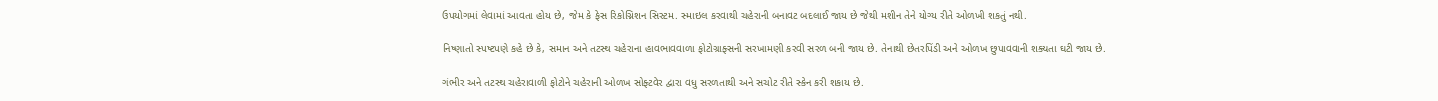ઉપયોગમાં લેવામાં આવતા હોય છે, જેમ કે ફેસ રિકોગ્નિશન સિસ્ટમ. સ્માઇલ કરવાથી ચહેરાની બનાવટ બદલાઈ જાય છે જેથી મશીન તેને યોગ્ય રીતે ઓળખી શકતું નથી.

નિષ્ણાતો સ્પષ્ટપણે કહે છે કે, સમાન અને તટસ્થ ચહેરાના હાવભાવવાળા ફોટોગ્રાફ્સની સરખામણી કરવી સરળ બની જાય છે. તેનાથી છેતરપિંડી અને ઓળખ છુપાવવાની શક્યતા ઘટી જાય છે.

ગંભીર અને તટસ્થ ચહેરાવાળી ફોટોને ચહેરાની ઓળખ સોફ્ટવેર દ્વારા વધુ સરળતાથી અને સચોટ રીતે સ્કેન કરી શકાય છે.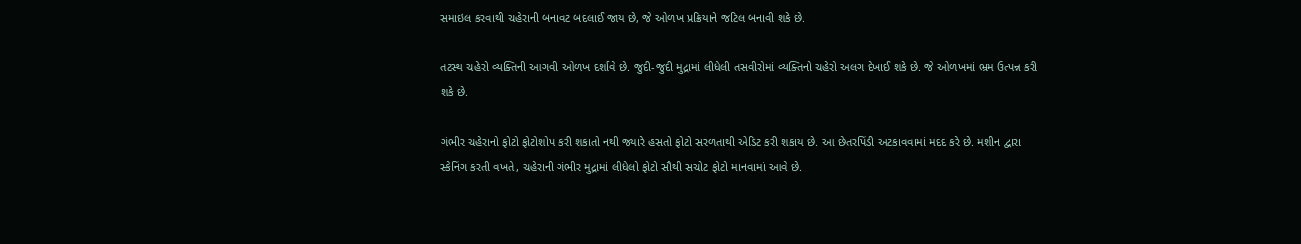સમાઇલ કરવાથી ચહેરાની બનાવટ બદલાઈ જાય છે, જે ઓળખ પ્રક્રિયાને જટિલ બનાવી શકે છે.

તટસ્થ ચહેરો વ્યક્તિની આગવી ઓળખ દર્શાવે છે. જુદી-જુદી મુદ્રામાં લીધેલી તસવીરોમાં વ્યક્તિનો ચહેરો અલગ દેખાઈ શકે છે. જે ઓળખમાં ભ્રમ ઉત્પન્ન કરી શકે છે.

ગંભીર ચહેરાનો ફોટો ફોટોશોપ કરી શકાતો નથી જ્યારે હસતો ફોટો સરળતાથી એડિટ કરી શકાય છે. આ છેતરપિંડી અટકાવવામાં મદદ કરે છે. મશીન દ્વારા સ્કેનિંગ કરતી વખતે, ચહેરાની ગંભીર મુદ્રામાં લીધેલો ફોટો સૌથી સચોટ ફોટો માનવામાં આવે છે.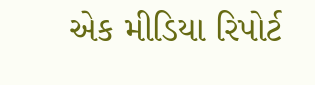એક મીડિયા રિપોર્ટ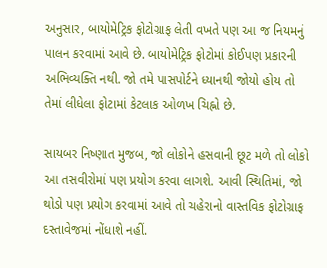અનુસાર, બાયોમેટ્રિક ફોટોગ્રાફ લેતી વખતે પણ આ જ નિયમનું પાલન કરવામાં આવે છે. બાયોમેટ્રિક ફોટોમાં કોઈપણ પ્રકારની અભિવ્યક્તિ નથી. જો તમે પાસપોર્ટને ધ્યાનથી જોયો હોય તો તેમાં લીધેલા ફોટામાં કેટલાક ઓળખ ચિહ્નો છે.

સાયબર નિષ્ણાત મુજબ, જો લોકોને હસવાની છૂટ મળે તો લોકો આ તસવીરોમાં પણ પ્રયોગ કરવા લાગશે. આવી સ્થિતિમાં, જો થોડો પણ પ્રયોગ કરવામાં આવે તો ચહેરાનો વાસ્તવિક ફોટોગ્રાફ દસ્તાવેજમાં નોંધાશે નહીં.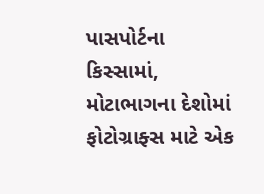પાસપોર્ટના કિસ્સામાં, મોટાભાગના દેશોમાં ફોટોગ્રાફ્સ માટે એક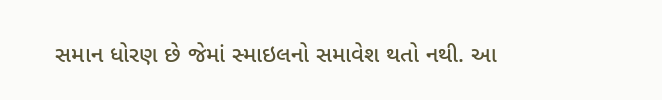સમાન ધોરણ છે જેમાં સ્માઇલનો સમાવેશ થતો નથી. આ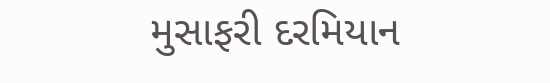મુસાફરી દરમિયાન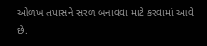ઓળખ તપાસને સરળ બનાવવા માટે કરવામાં આવે છે.